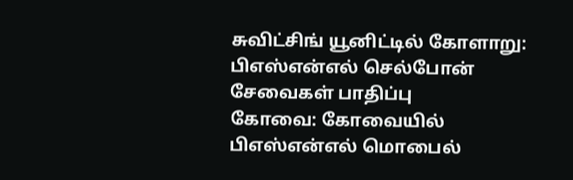சுவிட்சிங் யூனிட்டில் கோளாறு: பிஎஸ்என்எல் செல்போன் சேவைகள் பாதிப்பு
கோவை: கோவையில் பிஎஸ்என்எல் மொபைல்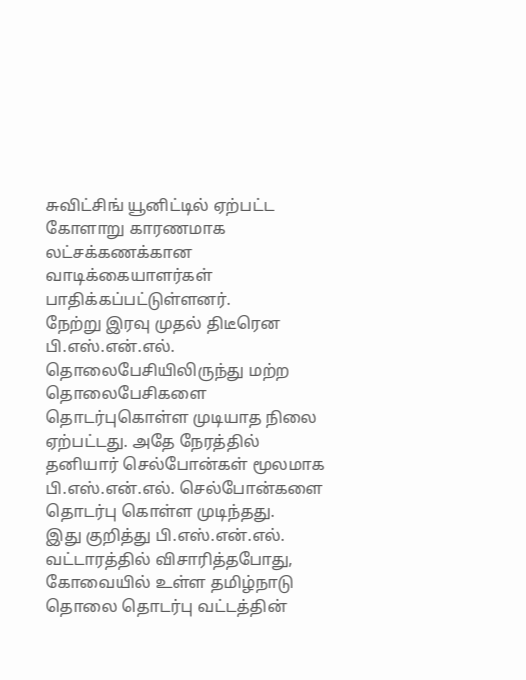சுவிட்சிங் யூனிட்டில் ஏற்பட்ட கோளாறு காரணமாக லட்சக்கணக்கான வாடிக்கையாளர்கள் பாதிக்கப்பட்டுள்ளனர்.
நேற்று இரவு முதல் திடீரென பி.எஸ்.என்.எல். தொலைபேசியிலிருந்து மற்ற தொலைபேசிகளை தொடர்புகொள்ள முடியாத நிலை ஏற்பட்டது. அதே நேரத்தில் தனியார் செல்போன்கள் மூலமாக பி.எஸ்.என்.எல். செல்போன்களை தொடர்பு கொள்ள முடிந்தது.
இது குறித்து பி.எஸ்.என்.எல். வட்டாரத்தில் விசாரித்தபோது,
கோவையில் உள்ள தமிழ்நாடு தொலை தொடர்பு வட்டத்தின்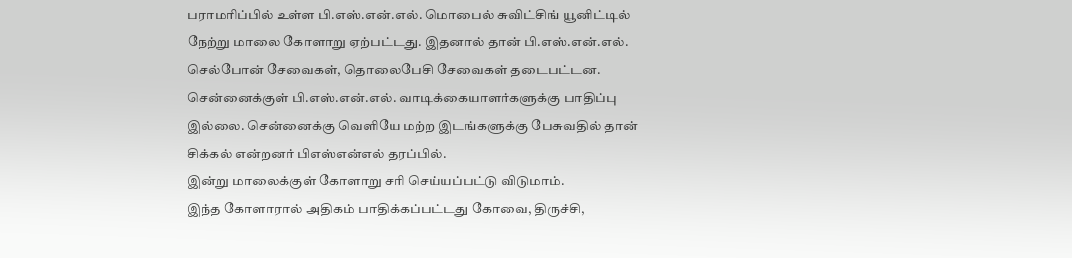பராமரிப்பில் உள்ள பி.எஸ்.என்.எல். மொபைல் சுவிட்சிங் யூனிட்டில் நேற்று மாலை கோளாறு ஏற்பட்டது. இதனால் தான் பி.எஸ்.என்.எல். செல்போன் சேவைகள், தொலைபேசி சேவைகள் தடைபட்டன.
சென்னைக்குள் பி.எஸ்.என்.எல். வாடிக்கையாளர்களுக்கு பாதிப்பு இல்லை. சென்னைக்கு வெளியே மற்ற இடங்களுக்கு பேசுவதில் தான் சிக்கல் என்றனர் பிஎஸ்என்எல் தரப்பில்.
இன்று மாலைக்குள் கோளாறு சரி செய்யப்பட்டு விடுமாம்.
இந்த கோளாரால் அதிகம் பாதிக்கப்பட்டது கோவை, திருச்சி,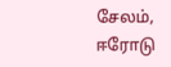சேலம், ஈரோடு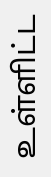உள்ளிட்ட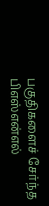பகுதிகளைச் சேர்ந்த பிஎஸ்என்எல்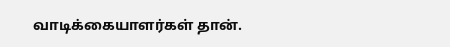வாடிக்கையாளர்கள் தான்.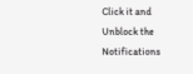Click it and Unblock the Notifications